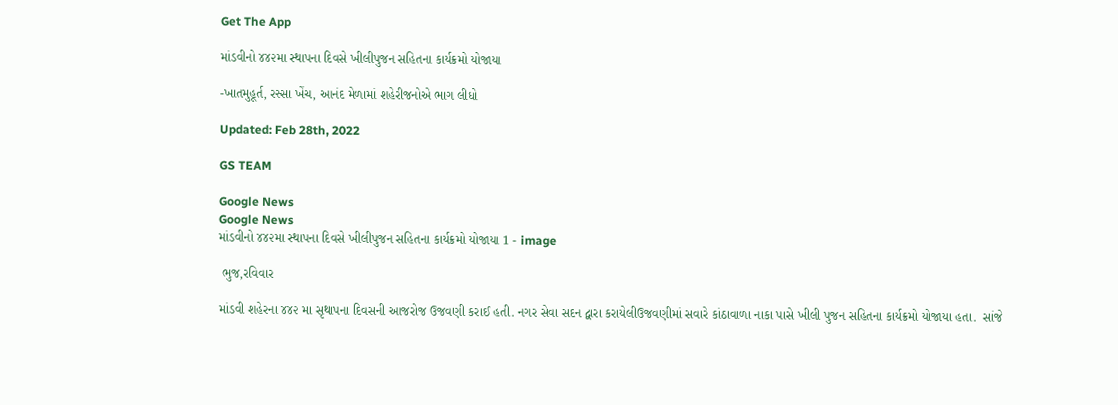Get The App

માંડવીનો ૪૪૨મા સ્થાપના દિવસે ખીલીપુજન સહિતના કાર્યક્રમો યોજાયા

-ખાતમુહૂર્ત, રસ્સા ખેંચ, આનંદ મેળામાં શહેરીજનોએ ભાગ લીધો

Updated: Feb 28th, 2022

GS TEAM

Google News
Google News
માંડવીનો ૪૪૨મા સ્થાપના દિવસે ખીલીપુજન સહિતના કાર્યક્રમો યોજાયા 1 - image

 ભુજ,રવિવાર

માંડવી શહેરના ૪૪૨ મા સૃથાપના દિવસની આજરોજ ઉજવણી કરાઈ હતી. નગર સેવા સદન દ્વારા કરાયેલીઉજવણીમાં સવારે કાંઠાવાળા નાકા પાસે ખીલી પુજન સહિતના કાર્યક્રમો યોજાયા હતા.  સાંજે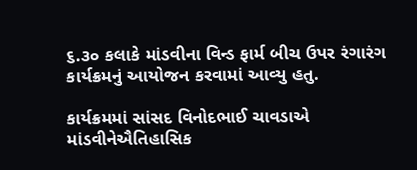૬.૩૦ કલાકે માંડવીના વિન્ડ ફાર્મ બીચ ઉપર રંગારંગ કાર્યક્રમનું આયોજન કરવામાં આવ્યુ હતુ.

કાર્યક્રમમાં સાંસદ વિનોદભાઈ ચાવડાએ માંડવીનેઐતિહાસિક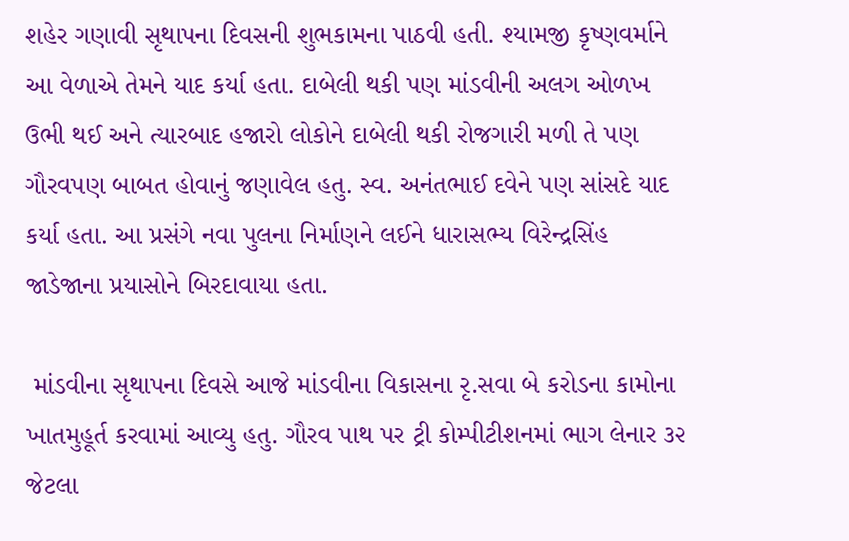શહેર ગણાવી સૃથાપના દિવસની શુભકામના પાઠવી હતી. શ્યામજી કૃષ્ણવર્માને આ વેળાએ તેમને યાદ કર્યા હતા. દાબેલી થકી પણ માંડવીની અલગ ઓળખ ઉભી થઈ અને ત્યારબાદ હજારો લોકોને દાબેલી થકી રોજગારી મળી તે પણ ગૌરવપણ બાબત હોવાનું જણાવેલ હતુ. સ્વ. અનંતભાઈ દવેને પણ સાંસદે યાદ કર્યા હતા. આ પ્રસંગે નવા પુલના નિર્માણને લઈને ધારાસભ્ય વિરેન્દ્રસિંહ જાડેજાના પ્રયાસોને બિરદાવાયા હતા.

 માંડવીના સૃથાપના દિવસે આજે માંડવીના વિકાસના રૃ.સવા બે કરોડના કામોના ખાતમુહૂર્ત કરવામાં આવ્યુ હતુ. ગૌરવ પાથ પર ટ્રી કોમ્પીટીશનમાં ભાગ લેનાર ૩૨ જેટલા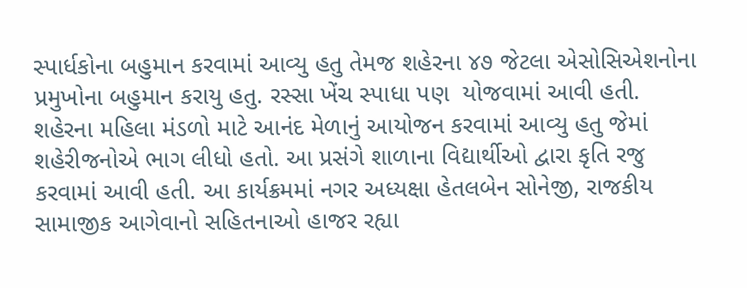સ્પાર્ધકોના બહુમાન કરવામાં આવ્યુ હતુ તેમજ શહેરના ૪૭ જેટલા એસોસિએશનોના પ્રમુખોના બહુમાન કરાયુ હતુ. રસ્સા ખેંચ સ્પાધા પણ  યોજવામાં આવી હતી. શહેરના મહિલા મંડળો માટે આનંદ મેળાનું આયોજન કરવામાં આવ્યુ હતુ જેમાં શહેરીજનોએ ભાગ લીધો હતો. આ પ્રસંગે શાળાના વિદ્યાર્થીઓ દ્વારા કૃતિ રજુ કરવામાં આવી હતી. આ કાર્યક્રમમાં નગર અધ્યક્ષા હેતલબેન સોનેજી, રાજકીય સામાજીક આગેવાનો સહિતનાઓ હાજર રહ્યા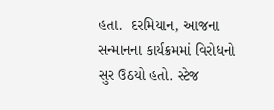હતા.  દરમિયાન, આજના સન્માનના કાર્યક્રમમાં વિરોધનો સુર ઉઠયો હતો. સ્ટેજ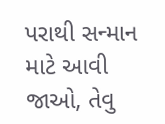પરાથી સન્માન માટે આવી જાઓ, તેવુ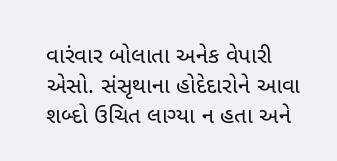વારંવાર બોલાતા અનેક વેપારી એસો. સંસૃથાના હોદેદારોને આવા શબ્દો ઉચિત લાગ્યા ન હતા અને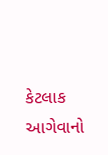કેટલાક આગેવાનો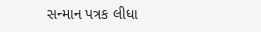સન્માન પત્રક લીધા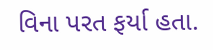વિના પરત ફર્યા હતા.